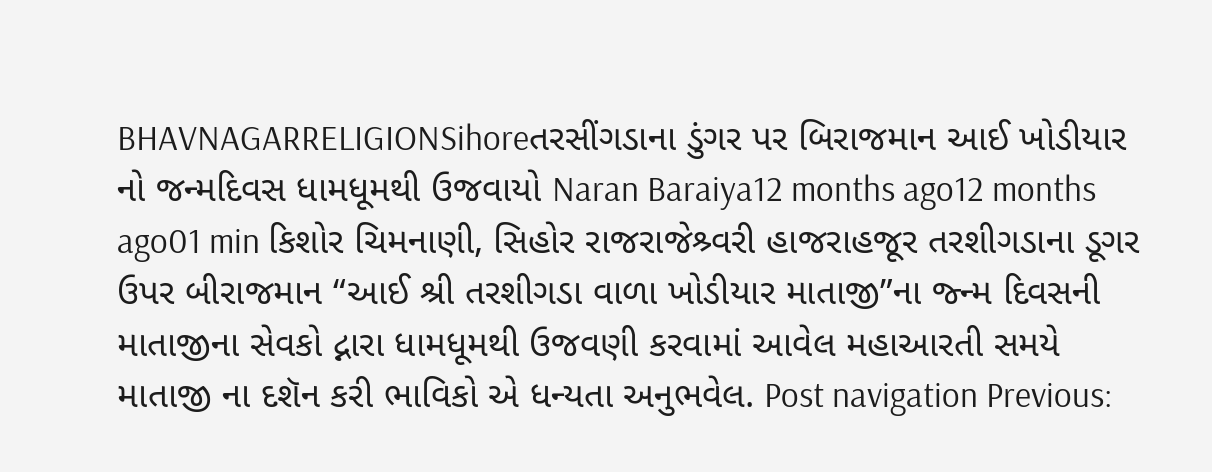BHAVNAGARRELIGIONSihoreતરસીંગડાના ડુંગર પર બિરાજમાન આઈ ખોડીયાર નો જન્મદિવસ ધામધૂમથી ઉજવાયો Naran Baraiya12 months ago12 months ago01 min કિશોર ચિમનાણી, સિહોર રાજરાજેશ્ર્વરી હાજરાહજૂર તરશીગડાના ડૂગર ઉપર બીરાજમાન “આઈ શ્રી તરશીગડા વાળા ખોડીયાર માતાજી”ના જ્ન્મ દિવસની માતાજીના સેવકો દ્નારા ધામધૂમથી ઉજવણી કરવામાં આવેલ મહાઆરતી સમયે માતાજી ના દશૅન કરી ભાવિકો એ ધન્યતા અનુભવેલ. Post navigation Previous: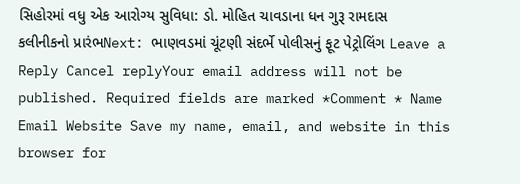સિહોરમાં વધુ એક આરોગ્ય સુવિધા: ડો. મોહિત ચાવડાના ધન ગુરૂ રામદાસ કલીનીકનો પ્રારંભNext: ભાણવડમાં ચૂંટણી સંદર્ભે પોલીસનું ફૂટ પેટ્રોલિંગ Leave a Reply Cancel replyYour email address will not be published. Required fields are marked *Comment * Name Email Website Save my name, email, and website in this browser for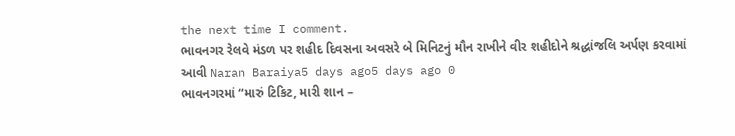the next time I comment.
ભાવનગર રેલવે મંડળ પર શહીદ દિવસના અવસરે બે મિનિટનું મૌન રાખીને વીર શહીદોને શ્રદ્ધાંજલિ અર્પણ કરવામાં આવી Naran Baraiya5 days ago5 days ago 0
ભાવનગરમાં “મારું ટિકિટ, મારી શાન –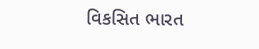વિકસિત ભારત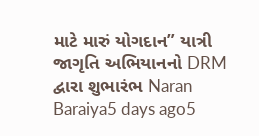માટે મારું યોગદાન” યાત્રી જાગૃતિ અભિયાનનો DRM દ્વારા શુભારંભ Naran Baraiya5 days ago5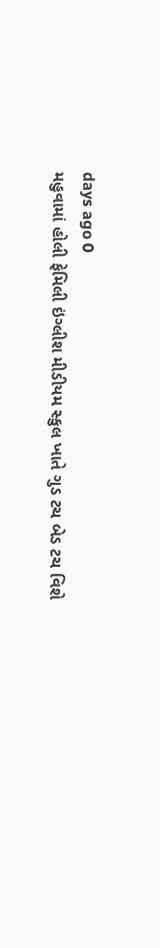days ago 0
મહુવામાં હોલી ફેમિલી ઇંગ્લીશ મીડીયમ સ્કુલ ખાતે ગુડ ટચ બેડ ટચ વિશે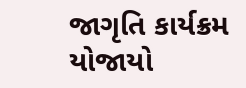જાગૃતિ કાર્યક્રમ યોજાયો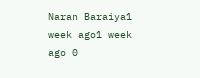Naran Baraiya1 week ago1 week ago 0